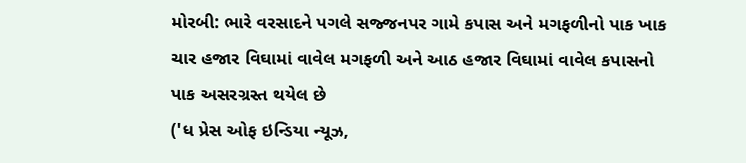મોરબી: ભારે વરસાદને પગલે સજ્જનપર ગામે કપાસ અને મગફળીનો પાક ખાક
ચાર હજાર વિઘામાં વાવેલ મગફળી અને આઠ હજાર વિઘામાં વાવેલ કપાસનો પાક અસરગ્રસ્ત થયેલ છે
('ધ પ્રેસ ઓફ ઇન્ડિયા ન્યૂઝ,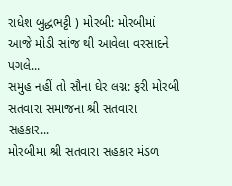રાધેશ બુદ્ધભટ્ટી ) મોરબી: મોરબીમાં આજે મોડી સાંજ થી આવેલા વરસાદને પગલે...
સમુહ નહીં તો સૌના ઘેર લગ્ન: ફરી મોરબી સતવારા સમાજના શ્રી સતવારા સહકાર...
મોરબીમા શ્રી સતવારા સહકાર મંડળ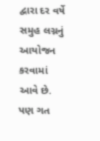દ્વારા દર વર્ષે સમુહ લગ્નનું આયોજન કરવામાં આવે છે. પણ ગત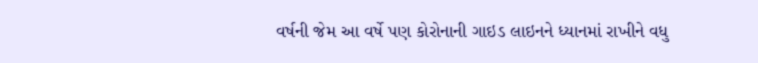વર્ષની જેમ આ વર્ષે પણ કોરોનાની ગાઇડ લાઇનને ધ્યાનમાં રાખીને વધુ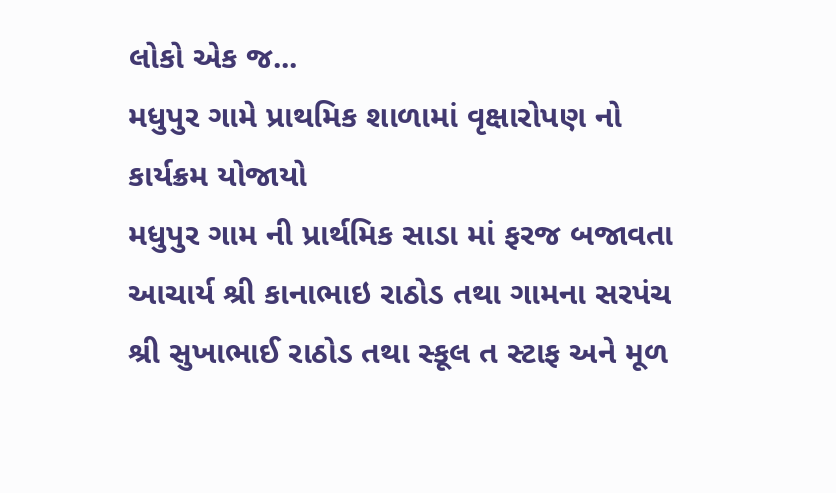લોકો એક જ...
મધુપુર ગામે પ્રાથમિક શાળામાં વૃક્ષારોપણ નો કાર્યક્રમ યોજાયો
મધુપુર ગામ ની પ્રાર્થમિક સાડા માં ફરજ બજાવતા આચાર્ય શ્રી કાનાભાઇ રાઠોડ તથા ગામના સરપંચ શ્રી સુખાભાઈ રાઠોડ તથા સ્કૂલ ત સ્ટાફ અને મૂળ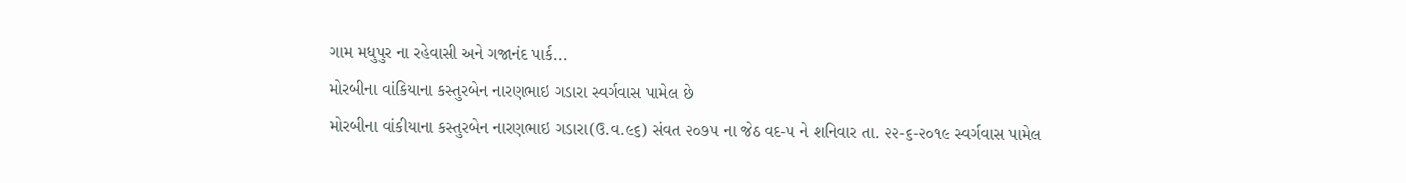ગામ મધુપુર ના રહેવાસી અને ગજાનંદ પાર્ક...
મોરબીના વાંકિયાના કસ્તુરબેન નારણભાઇ ગડારા સ્વર્ગવાસ પામેલ છે
મોરબીના વાંકીયાના કસ્તુરબેન નારણભાઇ ગડારા(ઉ.વ.૯૬) સંવત ૨૦૭૫ ના જેઠ વદ-૫ ને શનિવાર તા. ૨૨-૬-૨૦૧૯ સ્વર્ગવાસ પામેલ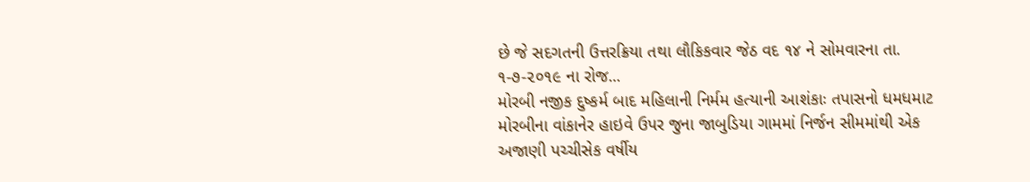છે જે સદગતની ઉત્તરક્રિયા તથા લૌકિકવાર જેઠ વદ ૧૪ ને સોમવારના તા. ૧-૭-૨૦૧૯ ના રોજ...
મોરબી નજીક દુષ્કર્મ બાદ મહિલાની નિર્મમ હત્યાની આશંકાઃ તપાસનો ધમધમાટ
મોરબીના વાંકાનેર હાઇવે ઉપર જુના જાબુડિયા ગામમાં નિર્જન સીમમાંથી એક અજાણી પચ્ચીસેક વર્ષીય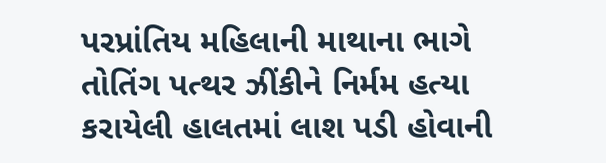પરપ્રાંતિય મહિલાની માથાના ભાગે તોતિંગ પત્થર ઝીંકીને નિર્મમ હત્યા કરાયેલી હાલતમાં લાશ પડી હોવાની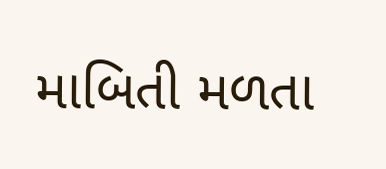માબિતી મળતા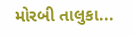મોરબી તાલુકા...